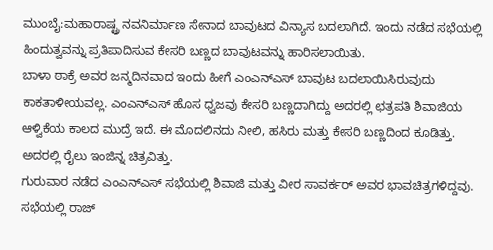ಮುಂಬೈ:ಮಹಾರಾಷ್ಟ್ರ ನವನಿರ್ಮಾಣ ಸೇನಾದ ಬಾವುಟದ ವಿನ್ಯಾಸ ಬದಲಾಗಿದೆ. ಇಂದು ನಡೆದ ಸಭೆಯಲ್ಲಿ ಹಿಂದುತ್ವವನ್ನು ಪ್ರತಿಪಾದಿಸುವ ಕೇಸರಿ ಬಣ್ಣದ ಬಾವುಟವನ್ನು ಹಾರಿಸಲಾಯಿತು.
ಬಾಳಾ ಠಾಕ್ರೆ ಅವರ ಜನ್ಮದಿನವಾದ ಇಂದು ಹೀಗೆ ಎಂಎನ್ಎಸ್ ಬಾವುಟ ಬದಲಾಯಿಸಿರುವುದು ಕಾಕತಾಳೀಯವಲ್ಲ. ಎಂಎನ್‌ಎಸ್ ಹೊಸ ಧ್ವಜವು ಕೇಸರಿ ಬಣ್ಣದಾಗಿದ್ದು ಅದರಲ್ಲಿ ಛತ್ರಪತಿ ಶಿವಾಜಿಯ ಆಳ್ವಿಕೆಯ ಕಾಲದ ಮುದ್ರೆ ಇದೆ. ಈ ಮೊದಲಿನದು ನೀಲಿ, ಹಸಿರು ಮತ್ತು ಕೇಸರಿ ಬಣ್ಣದಿಂದ ಕೂಡಿತ್ತು. ಅದರಲ್ಲಿ ರೈಲು ಇಂಜಿನ್ನ ಚಿತ್ರವಿತ್ತು.
ಗುರುವಾರ ನಡೆದ ಎಂಎನ್ಎಸ್ ಸಭೆಯಲ್ಲಿ ಶಿವಾಜಿ ಮತ್ತು ವೀರ ಸಾವರ್ಕರ್ ಅವರ ಭಾವಚಿತ್ರಗಳಿದ್ದವು. ಸಭೆಯಲ್ಲಿ ರಾಜ್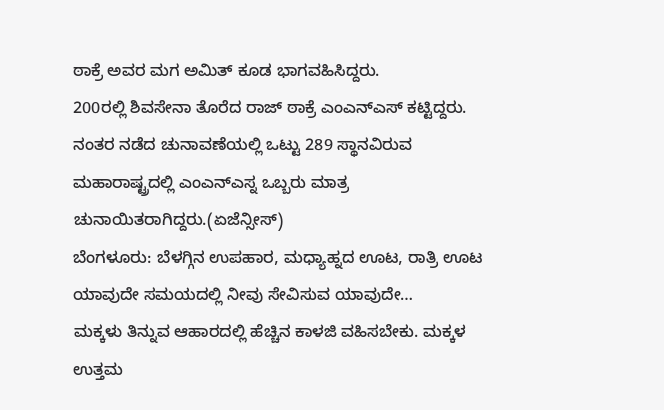ಠಾಕ್ರೆ ಅವರ ಮಗ ಅಮಿತ್ ಕೂಡ ಭಾಗವಹಿಸಿದ್ದರು.
200ರಲ್ಲಿ ಶಿವಸೇನಾ ತೊರೆದ ರಾಜ್ ಠಾಕ್ರೆ ಎಂಎನ್ಎಸ್ ಕಟ್ಟಿದ್ದರು. ನಂತರ ನಡೆದ ಚುನಾವಣೆಯಲ್ಲಿ ಒಟ್ಟು 289 ಸ್ಥಾನವಿರುವ ಮಹಾರಾಷ್ಟ್ರದಲ್ಲಿ ಎಂಎನ್ಎಸ್ನ ಒಬ್ಬರು ಮಾತ್ರ ಚುನಾಯಿತರಾಗಿದ್ದರು.(ಏಜೆನ್ಸೀಸ್)
ಬೆಂಗಳೂರು: ಬೆಳಗ್ಗಿನ ಉಪಹಾರ, ಮಧ್ಯಾಹ್ನದ ಊಟ, ರಾತ್ರಿ ಊಟ ಯಾವುದೇ ಸಮಯದಲ್ಲಿ ನೀವು ಸೇವಿಸುವ ಯಾವುದೇ…
ಮಕ್ಕಳು ತಿನ್ನುವ ಆಹಾರದಲ್ಲಿ ಹೆಚ್ಚಿನ ಕಾಳಜಿ ವಹಿಸಬೇಕು. ಮಕ್ಕಳ ಉತ್ತಮ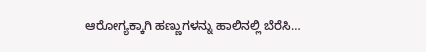ಆರೋಗ್ಯಕ್ಕಾಗಿ ಹಣ್ಣುಗಳನ್ನು ಹಾಲಿನಲ್ಲಿ ಬೆರೆಸಿ…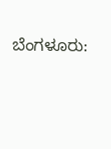ಬೆಂಗಳೂರು: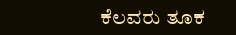ಕೆಲವರು ತೂಕ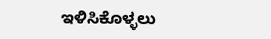ಇಳಿಸಿಕೊಳ್ಳಲು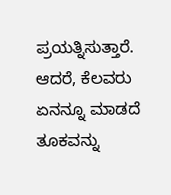ಪ್ರಯತ್ನಿಸುತ್ತಾರೆ. ಆದರೆ, ಕೆಲವರು ಏನನ್ನೂ ಮಾಡದೆ ತೂಕವನ್ನು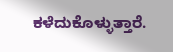ಕಳೆದುಕೊಳ್ಳುತ್ತಾರೆ.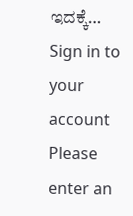ಇದಕ್ಕೆ…
Sign in to your account
Please enter an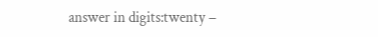answer in digits:twenty −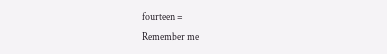fourteen =
Remember me